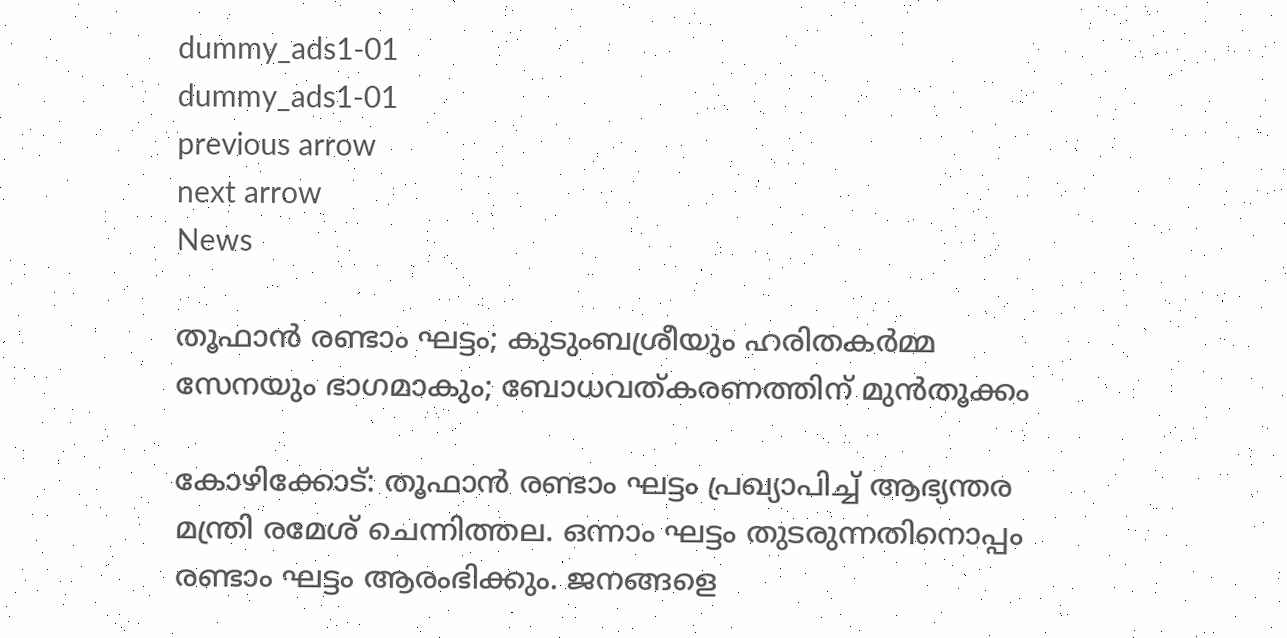dummy_ads1-01
dummy_ads1-01
previous arrow
next arrow
News

തൂഫാൻ രണ്ടാം ഘട്ടം; കുടുംബശ്രീയും ഹരിതകർമ്മ സേനയും ഭാഗമാകും; ബോധവത്കരണത്തിന് മുൻതൂക്കം

കോഴിക്കോട്: തൂഫാന്‍ രണ്ടാം ഘട്ടം പ്രഖ്യാപിച്ച് ആഭ്യന്തര മന്ത്രി രമേശ് ചെന്നിത്തല. ഒന്നാം ഘട്ടം തുടരുന്നതിനൊപ്പം രണ്ടാം ഘട്ടം ആരംഭിക്കും. ജനങ്ങളെ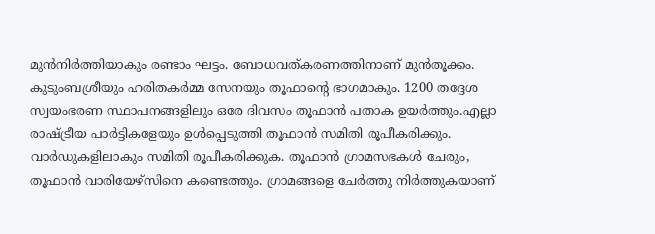മുന്‍നിര്‍ത്തിയാകും രണ്ടാം ഘട്ടം. ബോധവത്കരണത്തിനാണ് മുൻതൂക്കം. കുടുംബശ്രീയും ഹരിതകർമ്മ സേനയും തൂഫാന്റെ ഭാഗമാകും. 1200 തദ്ദേശ സ്വയംഭരണ സ്ഥാപനങ്ങളിലും ഒരേ ദിവസം തൂഫാൻ പതാക ഉയർത്തും.എല്ലാ രാഷ്ട്രീയ പാർട്ടികളേയും ഉൾപ്പെടുത്തി തൂഫാൻ സമിതി രൂപീകരിക്കും. വാര്‍ഡുകളിലാകും സമിതി രൂപീകരിക്കുക. തൂഫാൻ ഗ്രാമസഭകള്‍ ചേരും, തൂഫാന്‍ വാരിയേഴ്സിനെ കണ്ടെത്തും. ഗ്രാമങ്ങളെ ചേർത്തു നിർത്തുകയാണ്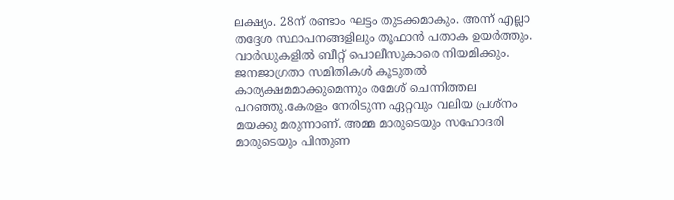ലക്ഷ്യം. 28ന് രണ്ടാം ഘട്ടം തുടക്കമാകും. അന്ന് എല്ലാ തദ്ദേശ സ്ഥാപനങ്ങളിലും തൂഫാൻ പതാക ഉയർത്തും. വാർഡുകളിൽ ബീറ്റ് പൊലീസുകാരെ നിയമിക്കും. ജനജാഗ്രതാ സമിതികൾ കൂടുതൽ കാര്യക്ഷമമാക്കുമെന്നും രമേശ് ചെന്നിത്തല പറഞ്ഞു.കേരളം നേരിടുന്ന ഏറ്റവും വലിയ പ്രശ്നം മയക്കു മരുന്നാണ്. അമ്മ മാരുടെയും സഹോദരി മാരുടെയും പിന്തുണ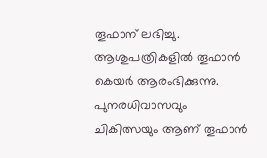തൂഫാന് ലഭിച്ചു. ആശുപത്രികളിൽ തൂഫാൻ കെയർ ആരംഭിക്കുന്നു. പുനരധിവാസവും ചികിത്സയും ആണ് തൂഫാൻ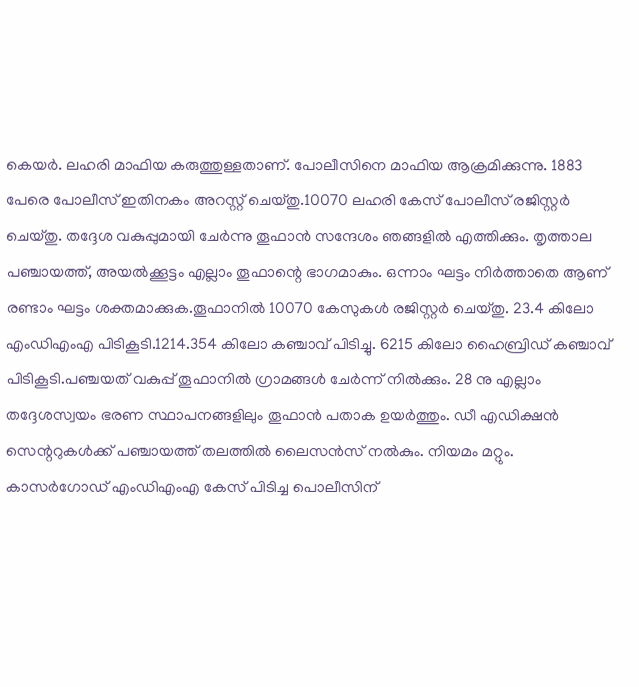കെയർ. ലഹരി മാഫിയ കരുത്തുള്ളതാണ്. പോലീസിനെ മാഫിയ ആക്രമിക്കുന്നു. 1883 പേരെ പോലീസ് ഇതിനകം അറസ്റ്റ് ചെയ്തു.10070 ലഹരി കേസ് പോലീസ് രജിസ്റ്റർ ചെയ്തു. തദ്ദേശ വകുപ്പുമായി ചേർന്നു തൂഫാൻ സന്ദേശം ഞങ്ങളിൽ എത്തിക്കും. തൃത്താല പഞ്ചായത്ത്, അയൽക്കൂട്ടം എല്ലാം തൂഫാന്റെ ഭാഗമാകും. ഒന്നാം ഘട്ടം നിർത്താതെ ആണ് രണ്ടാം ഘട്ടം ശക്തമാക്കുക.തൂഫാനിൽ 10070 കേസുകൾ രജിസ്റ്റർ ചെയ്തു. 23.4 കിലോ എംഡിഎംഎ പിടികൂടി.1214.354 കിലോ കഞ്ചാവ് പിടിച്ചു. 6215 കിലോ ഹൈബ്രിഡ് കഞ്ചാവ് പിടികൂടി.പഞ്ചയത് വകുപ്പ് തൂഫാനിൽ ഗ്രാമങ്ങൾ ചേർന്ന് നിൽക്കും. 28 നു എല്ലാം തദ്ദേശസ്വയം ഭരണ സ്ഥാപനങ്ങളിലും തൂഫാൻ പതാക ഉയർത്തും. ഡീ എഡിക്ഷൻ സെന്ററുകൾക്ക് പഞ്ചായത്ത് തലത്തിൽ ലൈസൻസ് നൽകും. നിയമം മറ്റും. കാസർഗോഡ് എംഡിഎംഎ കേസ് പിടിച്ച പൊലീസിന്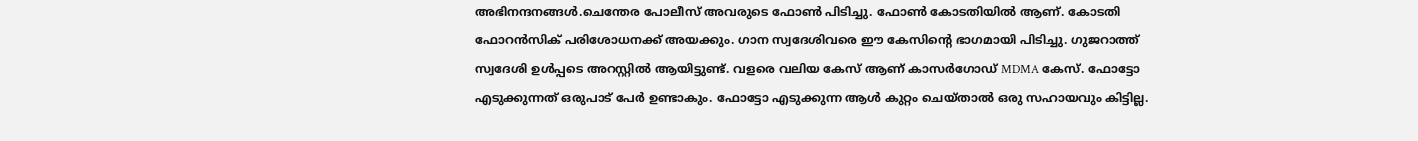അഭിനന്ദനങ്ങൾ.ചെന്തേര പോലീസ് അവരുടെ ഫോൺ പിടിച്ചു. ഫോൺ കോടതിയിൽ ആണ്. കോടതി ഫോറൻസിക് പരിശോധനക്ക് അയക്കും. ഗാന സ്വദേശിവരെ ഈ കേസിന്റെ ഭാഗമായി പിടിച്ചു. ഗുജറാത്ത്‌ സ്വദേശി ഉൾപ്പടെ അറസ്റ്റിൽ ആയിട്ടുണ്ട്. വളരെ വലിയ കേസ് ആണ് കാസർഗോഡ് MDMA കേസ്. ഫോട്ടോ എടുക്കുന്നത് ഒരുപാട് പേർ ഉണ്ടാകും. ഫോട്ടോ എടുക്കുന്ന ആൾ കുറ്റം ചെയ്‌താൽ ഒരു സഹായവും കിട്ടില്ല.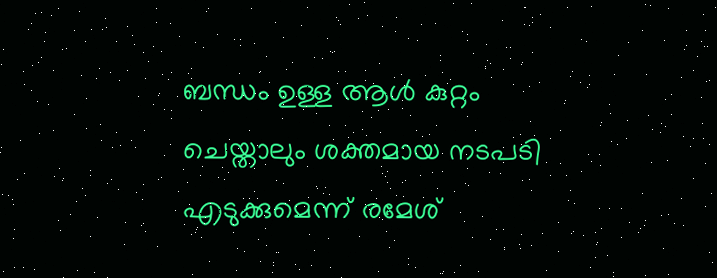ബന്ധം ഉള്ള ആൾ കുറ്റം ചെയ്താലും ശക്തമായ നടപടി എടുക്കുമെന്ന് രമേശ്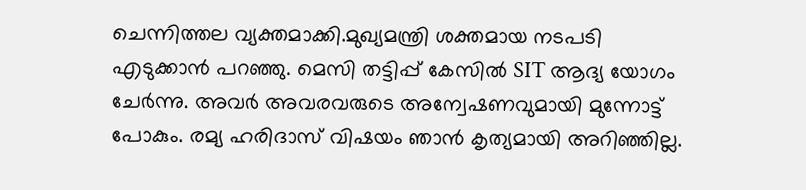ചെന്നിത്തല വ്യക്തമാക്കി.മുഖ്യമന്ത്രി ശക്തമായ നടപടി എടുക്കാൻ പറഞ്ഞു. മെസി തട്ടിപ്പ് കേസിൽ SIT ആദ്യ യോഗം ചേർന്നു. അവർ അവരവരുടെ അന്വേഷണവുമായി മുന്നോട്ട് പോകും. രമ്യ ഹരിദാസ് വിഷയം ഞാൻ കൃത്യമായി അറിഞ്ഞില്ല.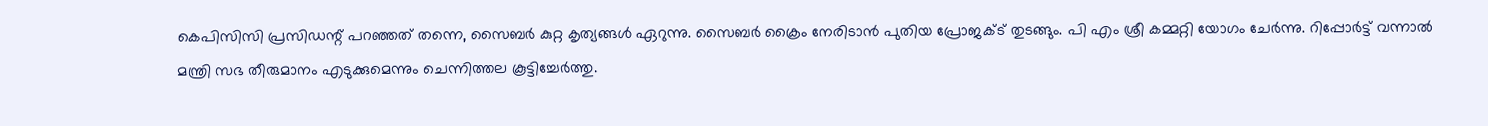കെപിസിസി പ്രസിഡന്റ് പറഞ്ഞത് തന്നെ, സൈബർ കുറ്റ കൃത്യങ്ങൾ ഏറുന്നു. സൈബർ ക്രൈം നേരിടാൻ പുതിയ പ്രോജക്ട് തുടങ്ങും. പി എം ശ്രീ കമ്മറ്റി യോഗം ചേർന്നു. റിപ്പോർട്ട്‌ വന്നാൽ മന്ത്രി സഭ തീരുമാനം എടുക്കുമെന്നും ചെന്നിത്തല കൂട്ടിച്ചേർത്തു.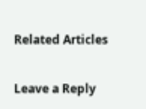Related Articles

Leave a Reply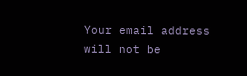Your email address will not be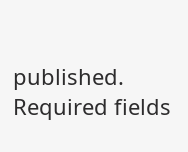published. Required fields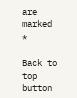are marked *

Back to top button